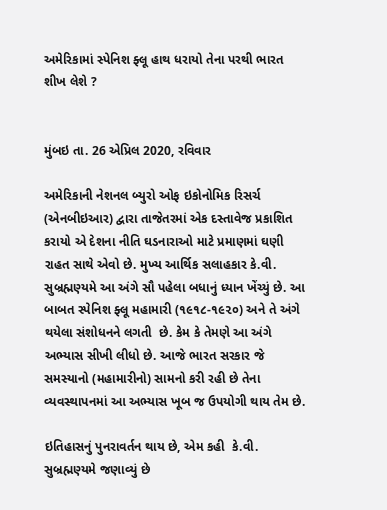અમેરિકામાં સ્પેનિશ ફ્લૂ હાથ ધરાયો તેના પરથી ભારત શીખ લેશે ?


મુંબઇ તા. 26 એપ્રિલ 2020, રવિવાર

અમેરિકાની નેશનલ બ્યુરો ઓફ ઇકોનોમિક રિસર્ચ (એનબીઇઆર) દ્વારા તાજેતરમાં એક દસ્તાવેજ પ્રકાશિત કરાયો એ દેશના નીતિ ઘડનારાઓ માટે પ્રમાણમાં ઘણી રાહત સાથે એવો છે. મુખ્ય આર્થિક સલાહકાર કે.વી. સુબ્રહ્મણ્યમે આ અંગે સૌ પહેલા બધાનું ધ્યાન ખેંચ્યું છે. આ બાબત સ્પેનિશ ફ્લૂ મહામારી (૧૯૧૮-૧૯૨૦) અને તે અંગે થયેલા સંશોધનને લગતી  છે. કેમ કે તેમણે આ અંગે અભ્યાસ સીખી લીધો છે. આજે ભારત સરકાર જે સમસ્યાનો (મહામારીનો) સામનો કરી રહી છે તેના વ્યવસ્થાપનમાં આ અભ્યાસ ખૂબ જ ઉપયોગી થાય તેમ છે.

ઇતિહાસનું પુનરાવર્તન થાય છે, એમ કહી  કે.વી. સુબ્રહ્મણ્યમે જણાવ્યું છે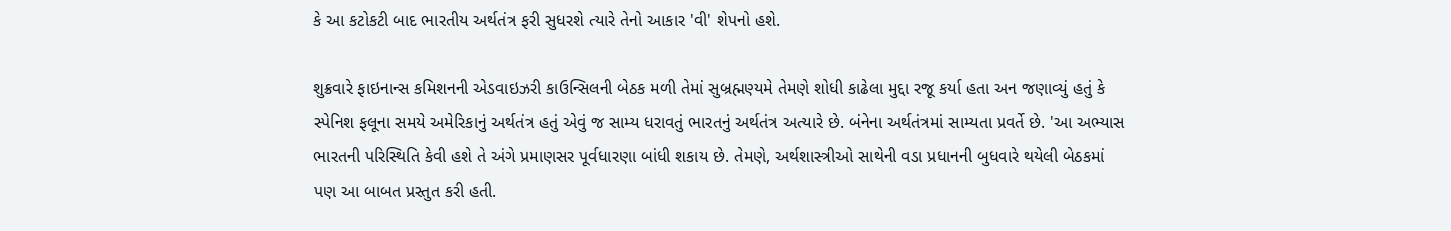કે આ કટોકટી બાદ ભારતીય અર્થતંત્ર ફરી સુધરશે ત્યારે તેનો આકાર 'વી' શેપનો હશે.

શુક્રવારે ફાઇનાન્સ કમિશનની એડવાઇઝરી કાઉન્સિલની બેઠક મળી તેમાં સુબ્રહ્મણ્યમે તેમણે શોધી કાઢેલા મુદ્દા રજૂ કર્યા હતા અન જણાવ્યું હતું કે સ્પેનિશ ફલૂના સમયે અમેરિકાનું અર્થતંત્ર હતું એવું જ સામ્ય ધરાવતું ભારતનું અર્થતંત્ર અત્યારે છે. બંનેના અર્થતંત્રમાં સામ્યતા પ્રવર્તે છે. 'આ અભ્યાસ ભારતની પરિસ્થિતિ કેવી હશે તે અંગે પ્રમાણસર પૂર્વધારણા બાંધી શકાય છે. તેમણે, અર્થશાસ્ત્રીઓ સાથેની વડા પ્રધાનની બુધવારે થયેલી બેઠકમાં પણ આ બાબત પ્રસ્તુત કરી હતી.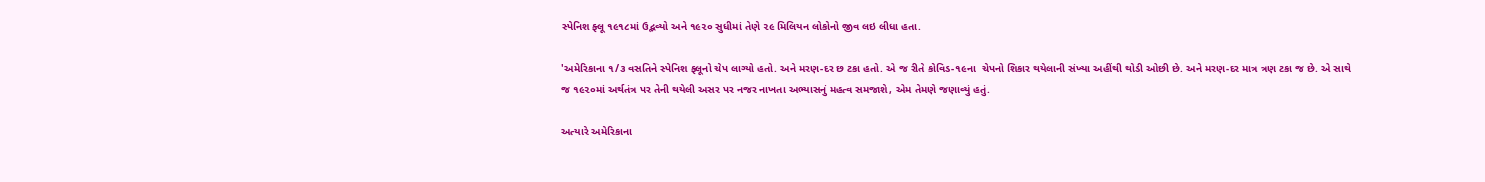સ્પેનિશ ફ્લૂ ૧૯૧૮માં ઉદ્ભવ્યો અને ૧૯૨૦ સુધીમાં તેણે ૨૯ મિલિયન લોકોનો જીવ લઇ લીધા હતા.

'અમેરિકાના ૧/૩ વસતિને સ્પેનિશ ફ્લૂનો ચેપ લાગ્યો હતો. અને મરણ-દર છ ટકા હતો. એ જ રીતે કોવિડ-૧૯ના  ચેપનો શિકાર થયેલાની સંખ્યા અહીંથી થોડી ઓછી છે. અને મરણ-દર માત્ર ત્રણ ટકા જ છે. એ સાથે જ ૧૯૨૦માં અર્થતંત્ર પર તેની થયેલી અસર પર નજર નાખતા અભ્યાસનું મહત્વ સમજાશે, એમ તેમણે જણાવ્યું હતું.

અત્યારે અમેરિકાના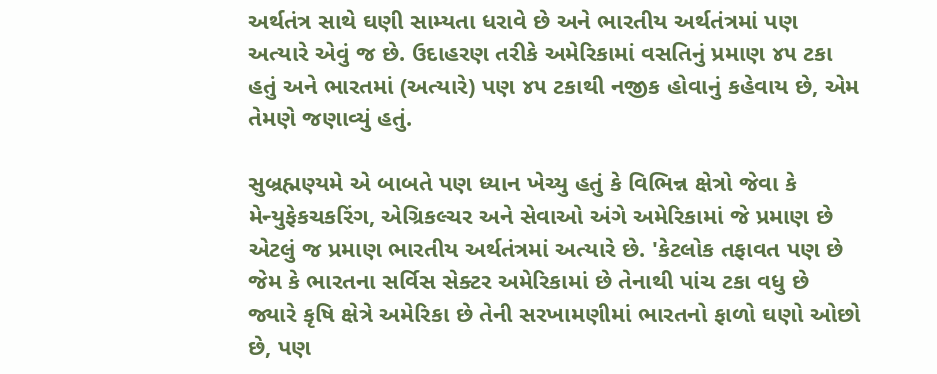અર્થતંત્ર સાથે ઘણી સામ્યતા ધરાવે છે અને ભારતીય અર્થતંત્રમાં પણ અત્યારે એવું જ છે. ઉદાહરણ તરીકે અમેરિકામાં વસતિનું પ્રમાણ ૪૫ ટકા હતું અને ભારતમાં (અત્યારે) પણ ૪૫ ટકાથી નજીક હોવાનું કહેવાય છે, એમ તેમણે જણાવ્યું હતું.

સુબ્રહ્મણ્યમે એ બાબતે પણ ધ્યાન ખેચ્યુ હતું કે વિભિન્ન ક્ષેત્રો જેવા કે મેન્યુફેકચકરિંગ, એગ્રિકલ્ચર અને સેવાઓ અંગે અમેરિકામાં જે પ્રમાણ છે એટલું જ પ્રમાણ ભારતીય અર્થતંત્રમાં અત્યારે છે. 'કેટલોક તફાવત પણ છે જેમ કે ભારતના સર્વિસ સેક્ટર અમેરિકામાં છે તેનાથી પાંચ ટકા વધુ છે જ્યારે કૃષિ ક્ષેત્રે અમેરિકા છે તેની સરખામણીમાં ભારતનો ફાળો ઘણો ઓછો છે, પણ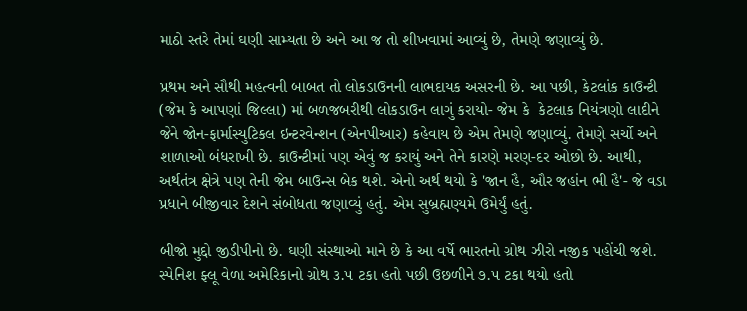માઠો સ્તરે તેમાં ઘણી સામ્યતા છે અને આ જ તો શીખવામાં આવ્યું છે, તેમણે જણાવ્યું છે.

પ્રથમ અને સૌથી મહત્વની બાબત તો લોકડાઉનની લાભદાયક અસરની છે. આ પછી, કેટલાંક કાઉન્ટી (જેમ કે આપણાં જિલ્લા) માં બળજબરીથી લોકડાઉન લાગું કરાયો- જેમ કે  કેટલાક નિયંત્રણો લાદીને જેને જોન-ફાર્માસ્યુટિકલ ઇન્ટરવેન્શન (એનપીઆર) કહેવાય છે એમ તેમણે જણાવ્યું. તેમણે સર્ચો અને શાળાઓ બંધરાખી છે. કાઉન્ટીમાં પણ એવું જ કરાયું અને તેને કારણે મરણ-દર ઓછો છે. આથી, અર્થતંત્ર ક્ષેત્રે પણ તેની જેમ બાઉન્સ બેક થશે. એનો અર્થ થયો કે 'જાન હૈ, ઔર જહાંન ભી હૈ'- જે વડા પ્રધાને બીજીવાર દેશને સંબોધતા જણાવ્યું હતું. એમ સુબ્રહ્મણ્યમે ઉમેર્યું હતું.

બીજો મુદ્દો જીડીપીનો છે. ઘણી સંસ્થાઓ માને છે કે આ વર્ષે ભારતનો ગ્રોથ ઝીરો નજીક પહોંચી જશે. સ્પેનિશ ફ્લૂ વેળા અમેરિકાનો ગ્રોથ ૩.૫ ટકા હતો પછી ઉછળીને ૭.૫ ટકા થયો હતો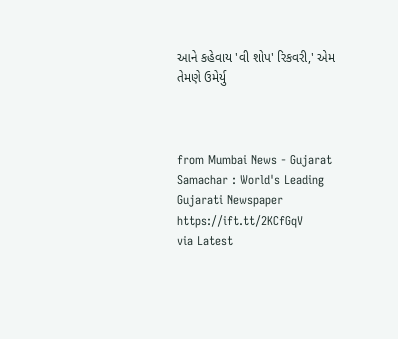આને કહેવાય 'વી શોપ' રિકવરી,' એમ તેમણે ઉમેર્યુ



from Mumbai News - Gujarat Samachar : World's Leading Gujarati Newspaper https://ift.tt/2KCfGqV
via Latest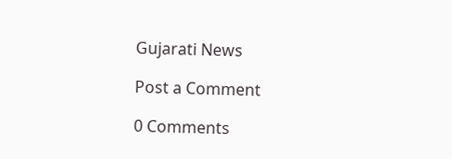Gujarati News

Post a Comment

0 Comments